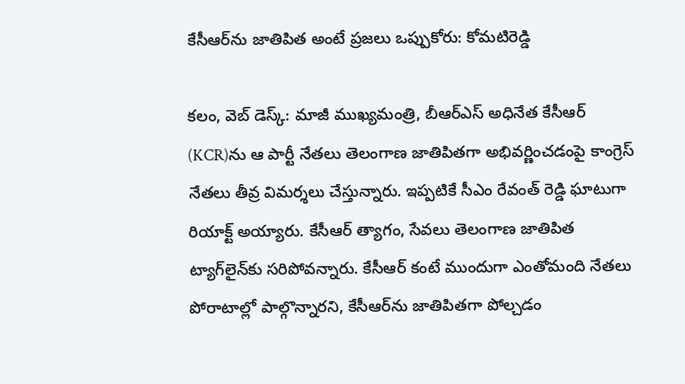కేసీఆర్‌ను జాతిపిత అంటే ప్రజలు ఒప్పుకోరు: కోమటిరెడ్డి

కలం, వెబ్ డెస్క్: మాజీ ముఖ్యమంత్రి, బీఆర్ఎస్ అధినేత కేసీఆర్‌ (KCR)ను ఆ పార్టీ నేతలు తెలంగాణ జాతిపితగా అభివర్ణించడంపై కాంగ్రెస్ నేతలు తీవ్ర విమర్శలు చేస్తున్నారు. ఇప్పటికే సీఎం రేవంత్ రెడ్డి ఘాటుగా రియాక్ట్ అయ్యారు. కేసీఆర్ త్యాగం, సేవలు తెలంగాణ జాతిపిత ట్యాగ్‌లైన్‌కు సరిపోవన్నారు. కేసీఆర్ కంటే ముందుగా ఎంతోమంది నేతలు పోరాటాల్లో పాల్గొన్నారని, కేసీఆర్‌ను జాతిపితగా పోల్చడం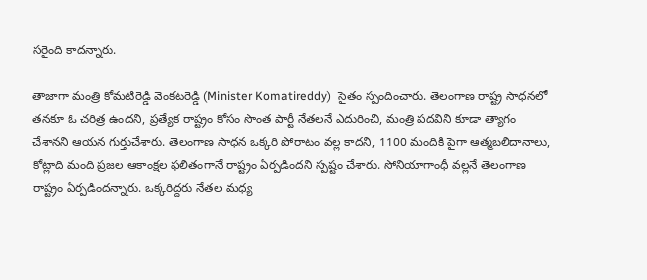సరైంది కాదన్నారు.

తాజాగా మంత్రి కోమటిరెడ్డి వెంకటరెడ్డి (Minister Komatireddy)  సైతం స్పందించారు. తెలంగాణ రాష్ట్ర సాధనలో తనకూ ఓ చరిత్ర ఉందని, ప్రత్యేక రాష్ట్రం కోసం సొంత పార్టీ నేతలనే ఎదురించి, మంత్రి పదవిని కూడా త్యాగం చేశానని ఆయన గుర్తుచేశారు. తెలంగాణ సాధన ఒక్కరి పోరాటం వల్ల కాదని, 1100 మందికి పైగా ఆత్మబలిదానాలు, కోట్లాది మంది ప్రజల ఆకాంక్షల ఫలితంగానే రాష్ట్రం ఏర్పడిందని స్పష్టం చేశారు. సోనియాగాంధీ వల్లనే తెలంగాణ రాష్ట్రం ఏర్పడిందన్నారు. ఒక్కరిద్దరు నేతల మధ్య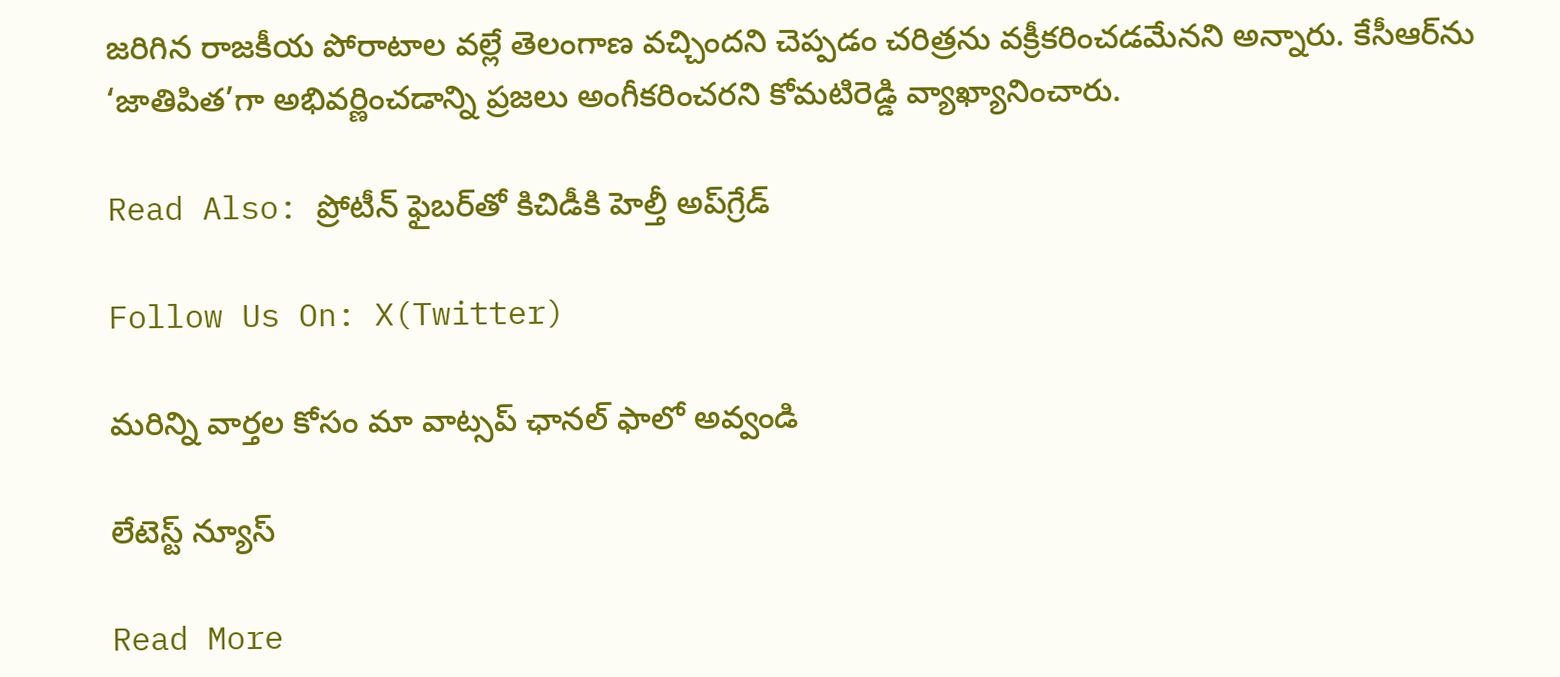జరిగిన రాజకీయ పోరాటాల వల్లే తెలంగాణ వచ్చిందని చెప్పడం చరిత్రను వక్రీకరించడమేనని అన్నారు. కేసీఆర్‌ను ‘జాతిపిత’గా అభివర్ణించడాన్ని ప్రజలు అంగీకరించరని కోమటిరెడ్డి వ్యాఖ్యానించారు.

Read Also: ప్రోటీన్ ఫైబర్‌తో కిచిడీకి హెల్తీ అప్‌గ్రేడ్

Follow Us On: X(Twitter)

మ‌రిన్ని వార్త‌ల కోసం మా వాట్స‌ప్ ఛాన‌ల్ ఫాలో అవ్వండి

లేటెస్ట్ న్యూస్‌

Read More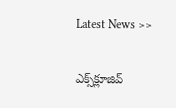Latest News >>

ఎక్స్‌క్లూజివ్‌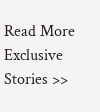Read More Exclusive Stories >>